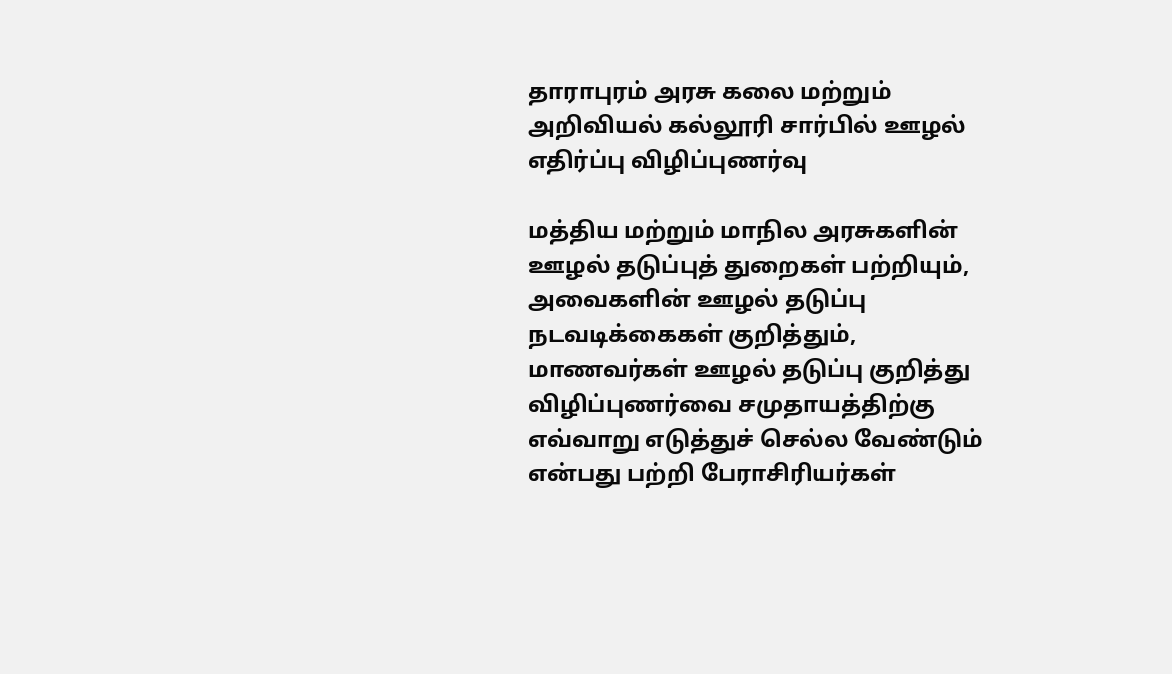தாராபுரம் அரசு கலை மற்றும் அறிவியல் கல்லூரி சார்பில் ஊழல் எதிர்ப்பு விழிப்புணர்வு

மத்திய மற்றும் மாநில அரசுகளின் ஊழல் தடுப்புத் துறைகள் பற்றியும், அவைகளின் ஊழல் தடுப்பு நடவடிக்கைகள் குறித்தும், மாணவர்கள் ஊழல் தடுப்பு குறித்து விழிப்புணர்வை சமுதாயத்திற்கு எவ்வாறு எடுத்துச் செல்ல வேண்டும் என்பது பற்றி பேராசிரியர்கள்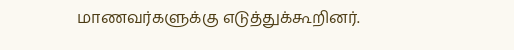மாணவர்களுக்கு எடுத்துக்கூறினர்.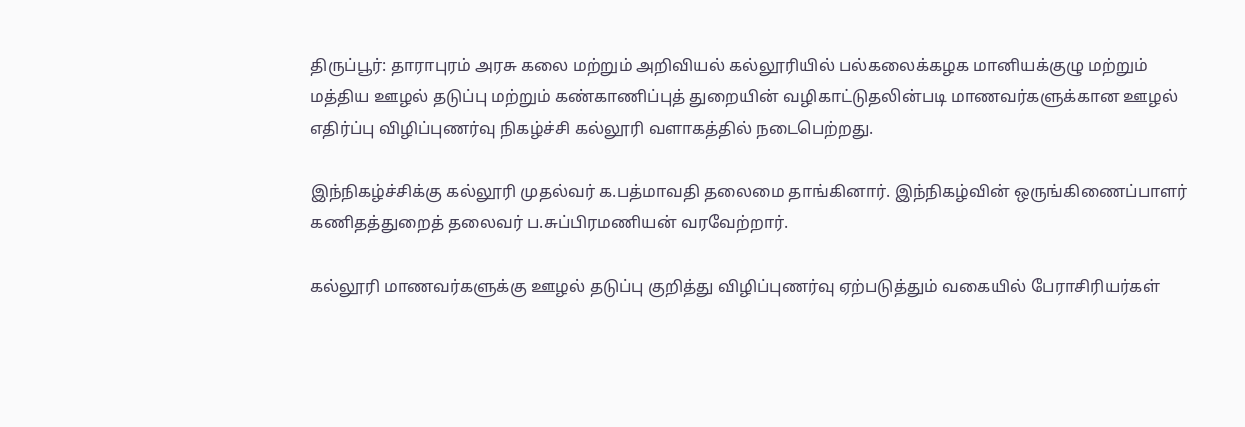திருப்பூர்: தாராபுரம் அரசு கலை மற்றும் அறிவியல் கல்லூரியில் பல்கலைக்கழக மானியக்குழு மற்றும் மத்திய ஊழல் தடுப்பு மற்றும் கண்காணிப்புத் துறையின் வழிகாட்டுதலின்படி மாணவர்களுக்கான ஊழல் எதிர்ப்பு விழிப்புணர்வு நிகழ்ச்சி கல்லூரி வளாகத்தில் நடைபெற்றது.

இந்நிகழ்ச்சிக்கு கல்லூரி முதல்வர் க.பத்மாவதி தலைமை தாங்கினார். இந்நிகழ்வின் ஒருங்கிணைப்பாளர் கணிதத்துறைத் தலைவர் ப.சுப்பிரமணியன் வரவேற்றார்.

கல்லூரி மாணவர்களுக்கு ஊழல் தடுப்பு குறித்து விழிப்புணர்வு ஏற்படுத்தும் வகையில் பேராசிரியர்கள்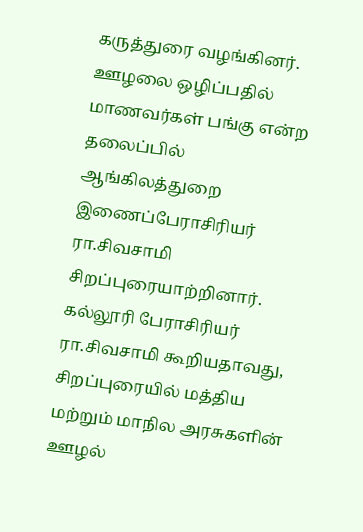கருத்துரை வழங்கினர். ஊழலை ஒழிப்பதில் மாணவர்கள் பங்கு என்ற தலைப்பில் ஆங்கிலத்துறை இணைப்பேராசிரியர் ரா.சிவசாமி சிறப்புரையாற்றினார். கல்லூரி பேராசிரியர் ரா.சிவசாமி கூறியதாவது, சிறப்புரையில் மத்திய மற்றும் மாநில அரசுகளின் ஊழல்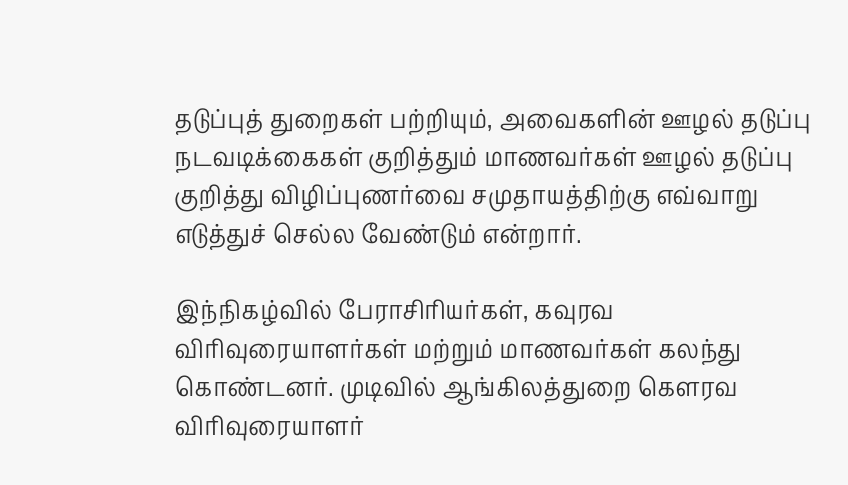தடுப்புத் துறைகள் பற்றியும், அவைகளின் ஊழல் தடுப்பு நடவடிக்கைகள் குறித்தும் மாணவர்கள் ஊழல் தடுப்பு குறித்து விழிப்புணர்வை சமுதாயத்திற்கு எவ்வாறு எடுத்துச் செல்ல வேண்டும் என்றார்.

இந்நிகழ்வில் பேராசிரியர்கள், கவுரவ விரிவுரையாளர்கள் மற்றும் மாணவர்கள் கலந்து கொண்டனர். முடிவில் ஆங்கிலத்துறை கௌரவ விரிவுரையாளர்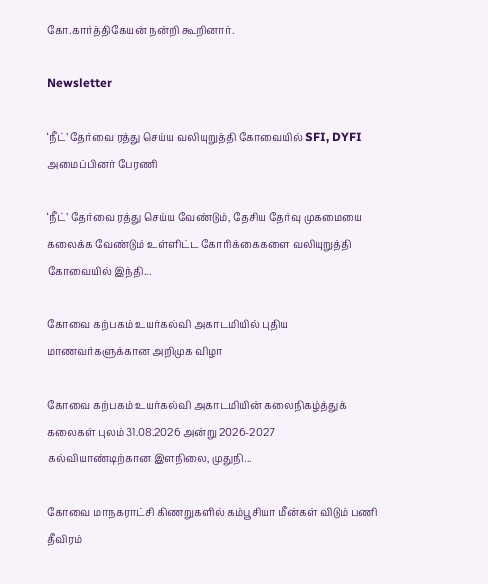கோ.கார்த்திகேயன் நன்றி கூறினார்.

Newsletter

‘நீட்’ தேர்வை ரத்து செய்ய வலியுறுத்தி கோவையில் SFI, DYFI அமைப்பினர் பேரணி

‘நீட்’ தேர்வை ரத்து செய்ய வேண்டும், தேசிய தேர்வு முகமையை கலைக்க வேண்டும் உள்ளிட்ட கோரிக்கைகளை வலியுறுத்தி கோவையில் இந்தி...

கோவை கற்பகம் உயர்கல்வி அகாடமியில் புதிய மாணவர்களுக்கான அறிமுக விழா

கோவை கற்பகம் உயர்கல்வி அகாடமியின் கலைநிகழ்த்துக் கலைகள் புலம் 31.08.2026 அன்று 2026-2027 கல்வியாண்டிற்கான இளநிலை, முதுநி...

கோவை மாநகராட்சி கிணறுகளில் கம்பூசியா மீன்கள் விடும் பணி தீவிரம்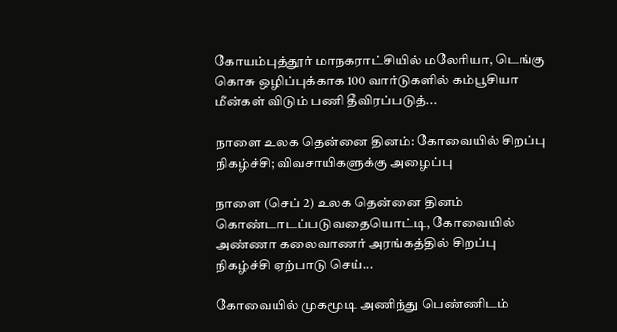கோயம்புத்தூர் மாநகராட்சியில் மலேரியா, டெங்கு கொசு ஒழிப்புக்காக 100 வார்டுகளில் கம்பூசியா மீன்கள் விடும் பணி தீவிரப்படுத்...

நாளை உலக தென்னை தினம்: கோவையில் சிறப்பு நிகழ்ச்சி; விவசாயிகளுக்கு அழைப்பு

நாளை (செப் 2) உலக தென்னை தினம் கொண்டாடப்படுவதையொட்டி, கோவையில் அண்ணா கலைவாணர் அரங்கத்தில் சிறப்பு நிகழ்ச்சி ஏற்பாடு செய்...

கோவையில் முகமூடி அணிந்து பெண்ணிடம்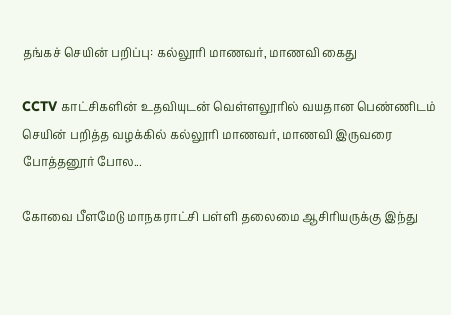தங்கச் செயின் பறிப்பு: கல்லூரி மாணவர், மாணவி கைது

CCTV காட்சிகளின் உதவியுடன் வெள்ளலூரில் வயதான பெண்ணிடம் செயின் பறித்த வழக்கில் கல்லூரி மாணவர், மாணவி இருவரை போத்தனூர் போல...

கோவை பீளமேடு மாநகராட்சி பள்ளி தலைமை ஆசிரியருக்கு இந்து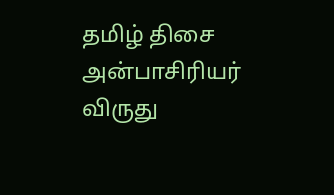தமிழ் திசை அன்பாசிரியர் விருது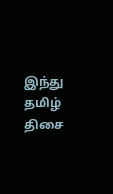இந்து தமிழ் திசை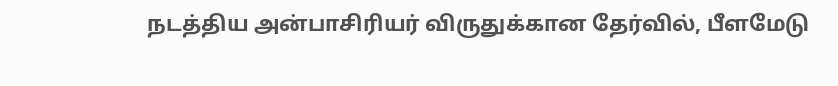நடத்திய அன்பாசிரியர் விருதுக்கான தேர்வில், பீளமேடு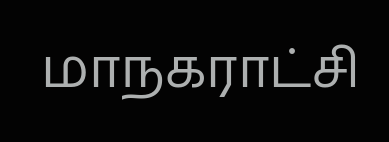மாநகராட்சி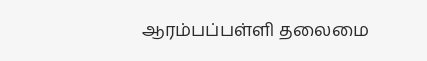ஆரம்பப்பள்ளி தலைமை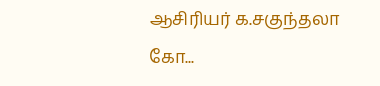ஆசிரியர் க.சகுந்தலா கோ...